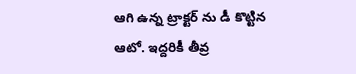ఆగి ఉన్న ట్రాక్టర్ ను డీ కొట్టిన ఆటో. ఇద్దరికీ తీవ్ర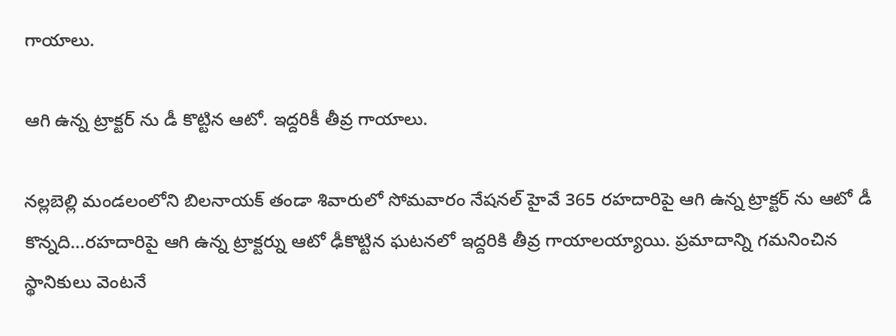గాయాలు.

ఆగి ఉన్న ట్రాక్టర్ ను డీ కొట్టిన ఆటో. ఇద్దరికీ తీవ్ర గాయాలు.

నల్లబెల్లి మండలంలోని బిలనాయక్ తండా శివారులో సోమవారం నేషనల్ హైవే 365 రహదారిపై ఆగి ఉన్న ట్రాక్టర్ ను ఆటో డీ కొన్నది…రహదారిపై ఆగి ఉన్న ట్రాక్టర్ను ఆటో ఢీకొట్టిన ఘటనలో ఇద్దరికి తీవ్ర గాయాలయ్యాయి. ప్రమాదాన్ని గమనించిన స్థానికులు వెంటనే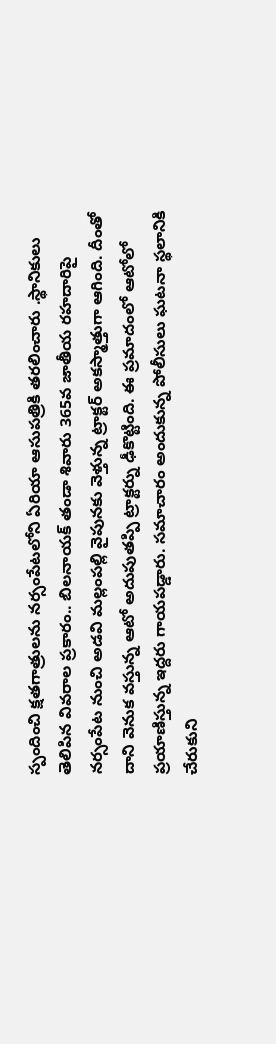స్పందించి క్షతగాత్రులను నర్సంపేటలోని ఏరియా ఆసుపత్రికి తరలించారు .స్థానికులు తెలిపిన వివరాల ప్రకారం.. బిలనాయక్ తండా శివారు 365వ జాతీయ రహదారిపై నర్సంపేట నుంచి అడవి మల్లంపల్లి వైపునకు వెళ్తున్న ట్రాక్టర్ అకస్మాత్తుగా ఆగింది. దీంతో దాని వెనుక వస్తున్న ఆటో అదుపుతప్పి ట్రాక్టర్ను ఢీకొట్టింది. ఈ ప్రమాదంలో ఆటోలో ప్రయాణిస్తున్న ఇద్దరు గాయపడ్డారు. సమాచారం అందుకున్న పోలీసులు ఘటనా స్థలానికి చేరుకుని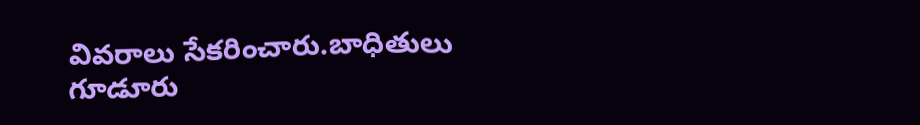వివరాలు సేకరించారు.బాధితులు గూడూరు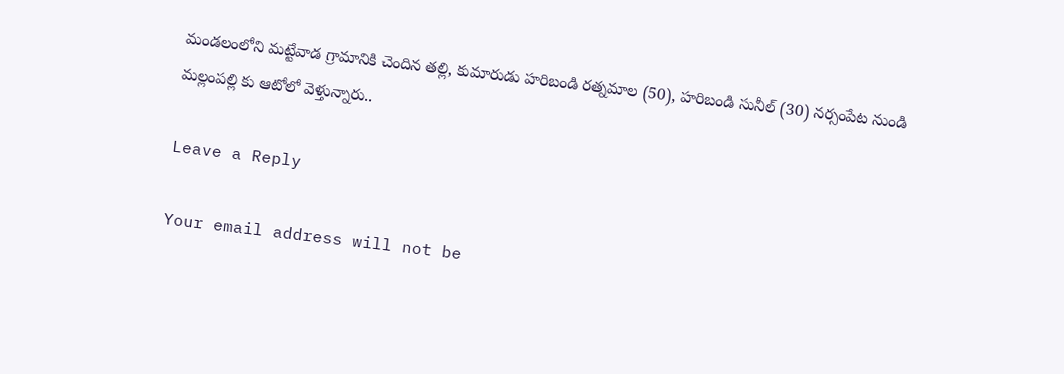మండలంలోని మట్టేవాడ గ్రామానికి చెందిన తల్లి, కుమారుడు హరిబండి రత్నమాల (50), హరిబండి సునీల్ (30) నర్సంపేట నుండి మల్లంపల్లి కు ఆటోలో వెళ్తున్నారు..

Leave a Reply

Your email address will not be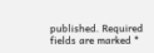published. Required fields are marked *